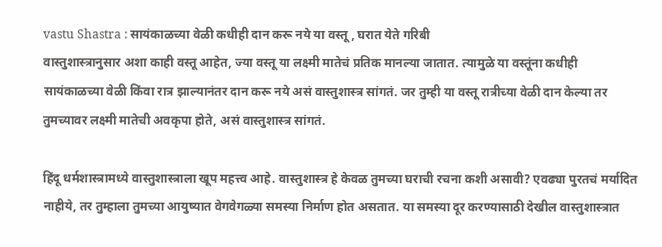vastu Shastra : सायंकाळच्या वेळी कधीही दान करू नये या वस्तू, घरात येते गरिबी
वास्तुशास्त्रानुसार अशा काही वस्तू आहेत, ज्या वस्तू या लक्ष्मी मातेचं प्रतिक मानल्या जातात. त्यामुळे या वस्तूंना कधीही सायंकाळच्या वेळी किंवा रात्र झाल्यानंतर दान करू नये असं वास्तुशास्त्र सांगतं. जर तुम्ही या वस्तू रात्रीच्या वेळी दान केल्या तर तुमच्यावर लक्ष्मी मातेची अवकृपा होते, असं वास्तुशास्त्र सांगतं.

हिंदू धर्मशास्त्रामध्ये वास्तुशास्त्राला खूप महत्त्व आहे. वास्तुशास्त्र हे केवळ तुमच्या घराची रचना कशी असावी? एवढ्या पुरतचं मर्यादित नाहीये, तर तुम्हाला तुमच्या आयुष्यात वेगवेगळ्या समस्या निर्माण होत असतात. या समस्या दूर करण्यासाठी देखील वास्तुशास्त्रात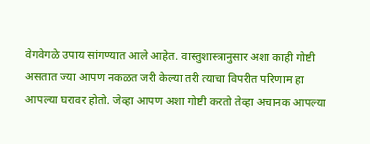वेगवेगळे उपाय सांगण्यात आले आहेत. वास्तुशास्त्रानुसार अशा काही गोष्टी असतात ज्या आपण नकळत जरी केल्या तरी त्याचा विपरीत परिणाम हा आपल्या घरावर होतो. जेव्हा आपण अशा गोष्टी करतो तेव्हा अचानक आपल्या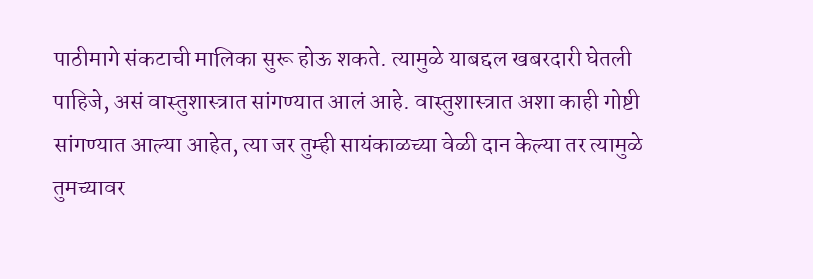पाठीमागे संकटाची मालिका सुरू होऊ शकते. त्यामुळे याबद्दल खबरदारी घेतली पाहिजे, असं वास्तुशास्त्रात सांगण्यात आलं आहे. वास्तुशास्त्रात अशा काही गोष्टी सांगण्यात आल्या आहेत, त्या जर तुम्ही सायंकाळच्या वेळी दान केल्या तर त्यामुळे तुमच्यावर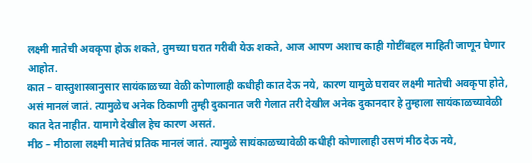लक्ष्मी मातेची अवकृपा होऊ शकते, तुमच्या घरात गरीबी येऊ शकते, आज आपण अशाच काही गोष्टींबद्दल माहिती जाणून घेणार आहोत.
कात – वास्तुशास्त्रानुसार सायंकाळच्या वेळी कोणालाही कधीही कात देऊ नये, कारण यामुळे घरावर लक्ष्मी मातेची अवकृपा होते, असं मानलं जातं. त्यामुळेच अनेक ठिकाणी तुम्ही दुकानात जरी गेलात तरी देखील अनेक दुकानदार हे तुम्हाला सायंकाळच्यावेळी कात देत नाहीत. यामागे देखील हेच कारण असतं.
मीठ – मीठाला लक्ष्मी मातेचं प्रतिक मानलं जातं. त्यामुळे सायंकाळच्यावेळी कधीही कोणालाही उसणं मीठ देऊ नये,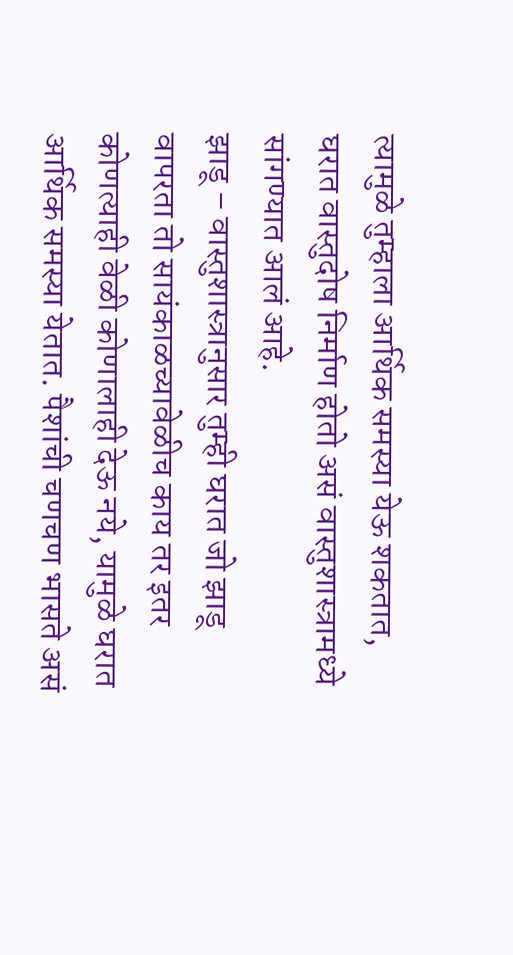त्यामुळे तुम्हाला आर्थिक समस्या येऊ शकतात, घरात वास्तुदोष निर्माण होतो असं वास्तुशास्त्रामध्ये सांगण्यात आलं आहे.
झाडू – वास्तुशास्त्रानुसार तुम्ही घरात जो झाडू वापरता तो सायंकाळच्यावेळीच काय तर इतर कोणत्याही वेळी कोणालाही देऊ नये, यामुळे घरात आर्थिक समस्या येतात. पैशांची चणचण भासते असं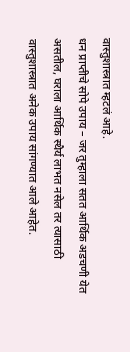वास्तुशास्त्रात म्हटलं आहे.
धन प्राप्तीचे सोपे उपाय – जर तुम्हाला सतत आर्थिक अडचणी येत असतील, घराला आर्थिक स्थैर्य लाभत नसेल तर त्यासाठी वास्तुशास्त्रात अनेक उपाय सांगण्यात आले आहेत.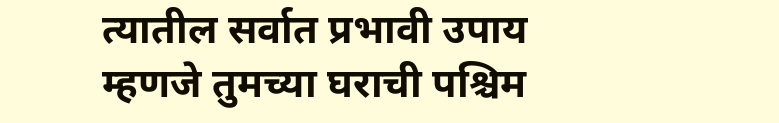त्यातील सर्वात प्रभावी उपाय म्हणजे तुमच्या घराची पश्चिम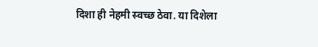दिशा ही नेहमी स्वच्छ ठेवा. या दिशेला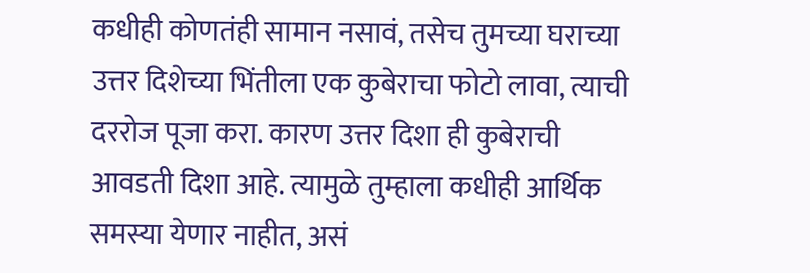कधीही कोणतंही सामान नसावं, तसेच तुमच्या घराच्या उत्तर दिशेच्या भिंतीला एक कुबेराचा फोटो लावा, त्याची दररोज पूजा करा. कारण उत्तर दिशा ही कुबेराची आवडती दिशा आहे. त्यामुळे तुम्हाला कधीही आर्थिक समस्या येणार नाहीत, असं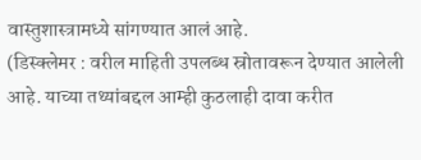वास्तुशास्त्रामध्ये सांगण्यात आलं आहे.
(डिस्क्लेमर : वरील माहिती उपलब्ध स्रोतावरून देण्यात आलेली आहे. याच्या तथ्यांबद्दल आम्ही कुठलाही दावा करीत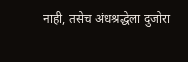नाही, तसेच अंधश्रद्धेला दुजोरा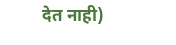देत नाही)